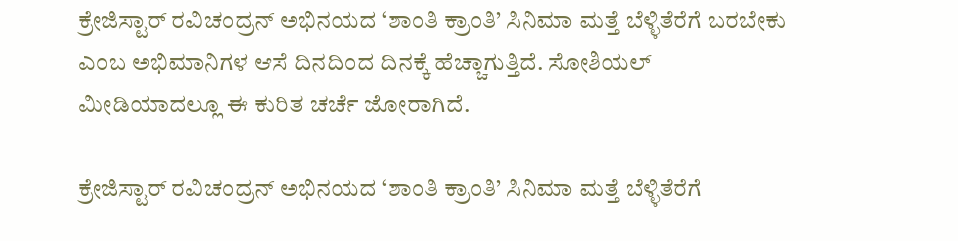ಕ್ರೇಜಿಸ್ಟಾರ್ ರವಿಚಂದ್ರನ್ ಅಭಿನಯದ ‘ಶಾಂತಿ ಕ್ರಾಂತಿ’ ಸಿನಿಮಾ ಮತ್ತೆ ಬೆಳ್ಳಿತೆರೆಗೆ ಬರಬೇಕು ಎಂಬ ಅಭಿಮಾನಿಗಳ ಆಸೆ ದಿನದಿಂದ ದಿನಕ್ಕೆ ಹೆಚ್ಚಾಗುತ್ತಿದೆ. ಸೋಶಿಯಲ್ ಮೀಡಿಯಾದಲ್ಲೂ ಈ ಕುರಿತ ಚರ್ಚೆ ಜೋರಾಗಿದೆ.

ಕ್ರೇಜಿಸ್ಟಾರ್ ರವಿಚಂದ್ರನ್ ಅಭಿನಯದ ‘ಶಾಂತಿ ಕ್ರಾಂತಿ’ ಸಿನಿಮಾ ಮತ್ತೆ ಬೆಳ್ಳಿತೆರೆಗೆ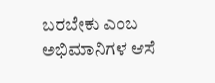ಬರಬೇಕು ಎಂಬ ಅಭಿಮಾನಿಗಳ ಆಸೆ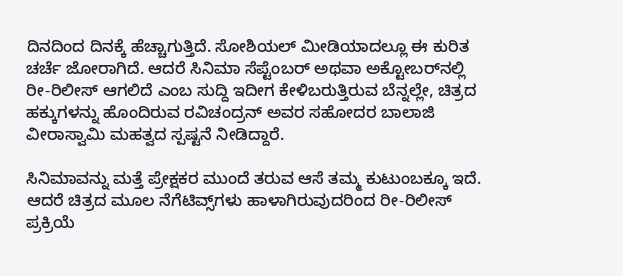ದಿನದಿಂದ ದಿನಕ್ಕೆ ಹೆಚ್ಚಾಗುತ್ತಿದೆ. ಸೋಶಿಯಲ್ ಮೀಡಿಯಾದಲ್ಲೂ ಈ ಕುರಿತ ಚರ್ಚೆ ಜೋರಾಗಿದೆ. ಆದರೆ ಸಿನಿಮಾ ಸೆಪ್ಟೆಂಬರ್ ಅಥವಾ ಅಕ್ಟೋಬರ್‌ನಲ್ಲಿ ರೀ-ರಿಲೀಸ್ ಆಗಲಿದೆ ಎಂಬ ಸುದ್ದಿ ಇದೀಗ ಕೇಳಿಬರುತ್ತಿರುವ ಬೆನ್ನಲ್ಲೇ, ಚಿತ್ರದ ಹಕ್ಕುಗಳನ್ನು ಹೊಂದಿರುವ ರವಿಚಂದ್ರನ್ ಅವರ ಸಹೋದರ ಬಾಲಾಜಿ ವೀರಾಸ್ವಾಮಿ ಮಹತ್ವದ ಸ್ಪಷ್ಟನೆ ನೀಡಿದ್ದಾರೆ.

ಸಿನಿಮಾವನ್ನು ಮತ್ತೆ ಪ್ರೇಕ್ಷಕರ ಮುಂದೆ ತರುವ ಆಸೆ ತಮ್ಮ ಕುಟುಂಬಕ್ಕೂ ಇದೆ. ಆದರೆ ಚಿತ್ರದ ಮೂಲ ನೆಗೆಟಿವ್ಸ್‌ಗಳು ಹಾಳಾಗಿರುವುದರಿಂದ ರೀ-ರಿಲೀಸ್ ಪ್ರಕ್ರಿಯೆ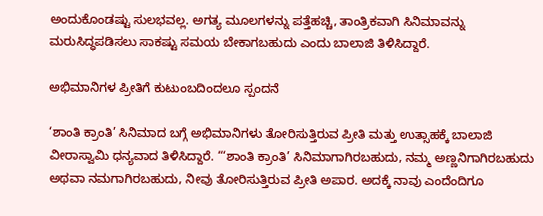ಅಂದುಕೊಂಡಷ್ಟು ಸುಲಭವಲ್ಲ. ಅಗತ್ಯ ಮೂಲಗಳನ್ನು ಪತ್ತೆಹಚ್ಚಿ, ತಾಂತ್ರಿಕವಾಗಿ ಸಿನಿಮಾವನ್ನು ಮರುಸಿದ್ಧಪಡಿಸಲು ಸಾಕಷ್ಟು ಸಮಯ ಬೇಕಾಗಬಹುದು ಎಂದು ಬಾಲಾಜಿ ತಿಳಿಸಿದ್ದಾರೆ.

ಅಭಿಮಾನಿಗಳ ಪ್ರೀತಿಗೆ ಕುಟುಂಬದಿಂದಲೂ ಸ್ಪಂದನೆ

‘ಶಾಂತಿ ಕ್ರಾಂತಿ’ ಸಿನಿಮಾದ ಬಗ್ಗೆ ಅಭಿಮಾನಿಗಳು ತೋರಿಸುತ್ತಿರುವ ಪ್ರೀತಿ ಮತ್ತು ಉತ್ಸಾಹಕ್ಕೆ ಬಾಲಾಜಿ ವೀರಾಸ್ವಾಮಿ ಧನ್ಯವಾದ ತಿಳಿಸಿದ್ದಾರೆ. “‘ಶಾಂತಿ ಕ್ರಾಂತಿ’ ಸಿನಿಮಾಗಾಗಿರಬಹುದು, ನಮ್ಮ ಅಣ್ಣನಿಗಾಗಿರಬಹುದು ಅಥವಾ ನಮಗಾಗಿರಬಹುದು, ನೀವು ತೋರಿಸುತ್ತಿರುವ ಪ್ರೀತಿ ಅಪಾರ. ಅದಕ್ಕೆ ನಾವು ಎಂದೆಂದಿಗೂ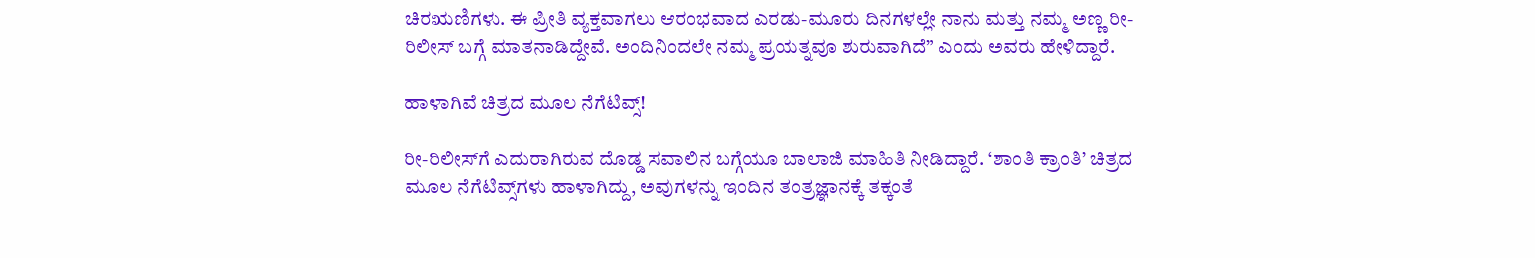ಚಿರಋಣಿಗಳು. ಈ ಪ್ರೀತಿ ವ್ಯಕ್ತವಾಗಲು ಆರಂಭವಾದ ಎರಡು-ಮೂರು ದಿನಗಳಲ್ಲೇ ನಾನು ಮತ್ತು ನಮ್ಮ ಅಣ್ಣ ರೀ-ರಿಲೀಸ್ ಬಗ್ಗೆ ಮಾತನಾಡಿದ್ದೇವೆ. ಅಂದಿನಿಂದಲೇ ನಮ್ಮ ಪ್ರಯತ್ನವೂ ಶುರುವಾಗಿದೆ” ಎಂದು ಅವರು ಹೇಳಿದ್ದಾರೆ.

ಹಾಳಾಗಿವೆ ಚಿತ್ರದ ಮೂಲ ನೆಗೆಟಿವ್ಸ್!

ರೀ-ರಿಲೀಸ್‌ಗೆ ಎದುರಾಗಿರುವ ದೊಡ್ಡ ಸವಾಲಿನ ಬಗ್ಗೆಯೂ ಬಾಲಾಜಿ ಮಾಹಿತಿ ನೀಡಿದ್ದಾರೆ. ‘ಶಾಂತಿ ಕ್ರಾಂತಿ’ ಚಿತ್ರದ ಮೂಲ ನೆಗೆಟಿವ್ಸ್‌ಗಳು ಹಾಳಾಗಿದ್ದು, ಅವುಗಳನ್ನು ಇಂದಿನ ತಂತ್ರಜ್ಞಾನಕ್ಕೆ ತಕ್ಕಂತೆ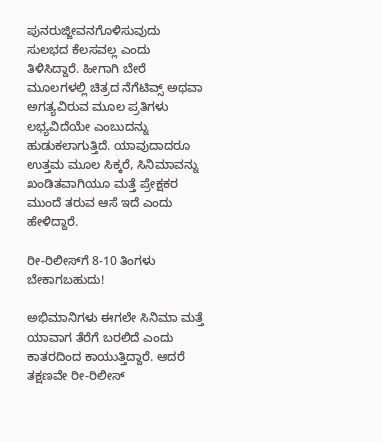ಪುನರುಜ್ಜೀವನಗೊಳಿಸುವುದು ಸುಲಭದ ಕೆಲಸವಲ್ಲ ಎಂದು ತಿಳಿಸಿದ್ದಾರೆ. ಹೀಗಾಗಿ ಬೇರೆ ಮೂಲಗಳಲ್ಲಿ ಚಿತ್ರದ ನೆಗೆಟಿವ್ಸ್ ಅಥವಾ ಅಗತ್ಯವಿರುವ ಮೂಲ ಪ್ರತಿಗಳು ಲಭ್ಯವಿದೆಯೇ ಎಂಬುದನ್ನು ಹುಡುಕಲಾಗುತ್ತಿದೆ. ಯಾವುದಾದರೂ ಉತ್ತಮ ಮೂಲ ಸಿಕ್ಕರೆ, ಸಿನಿಮಾವನ್ನು ಖಂಡಿತವಾಗಿಯೂ ಮತ್ತೆ ಪ್ರೇಕ್ಷಕರ ಮುಂದೆ ತರುವ ಆಸೆ ಇದೆ ಎಂದು ಹೇಳಿದ್ದಾರೆ.

ರೀ-ರಿಲೀಸ್‌ಗೆ 8-10 ತಿಂಗಳು ಬೇಕಾಗಬಹುದು!

ಅಭಿಮಾನಿಗಳು ಈಗಲೇ ಸಿನಿಮಾ ಮತ್ತೆ ಯಾವಾಗ ತೆರೆಗೆ ಬರಲಿದೆ ಎಂದು ಕಾತರದಿಂದ ಕಾಯುತ್ತಿದ್ದಾರೆ. ಆದರೆ ತಕ್ಷಣವೇ ರೀ-ರಿಲೀಸ್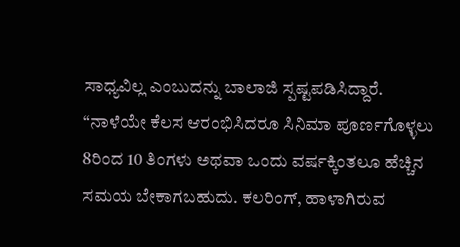ಸಾಧ್ಯವಿಲ್ಲ ಎಂಬುದನ್ನು ಬಾಲಾಜಿ ಸ್ಪಷ್ಟಪಡಿಸಿದ್ದಾರೆ. “ನಾಳೆಯೇ ಕೆಲಸ ಆರಂಭಿಸಿದರೂ ಸಿನಿಮಾ ಪೂರ್ಣಗೊಳ್ಳಲು 8ರಿಂದ 10 ತಿಂಗಳು ಅಥವಾ ಒಂದು ವರ್ಷಕ್ಕಿಂತಲೂ ಹೆಚ್ಚಿನ ಸಮಯ ಬೇಕಾಗಬಹುದು. ಕಲರಿಂಗ್, ಹಾಳಾಗಿರುವ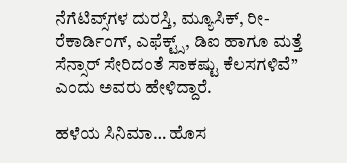ನೆಗೆಟಿವ್ಸ್‌ಗಳ ದುರಸ್ತಿ, ಮ್ಯೂಸಿಕ್, ರೀ-ರೆಕಾರ್ಡಿಂಗ್, ಎಫೆಕ್ಟ್ಸ್, ಡಿಐ ಹಾಗೂ ಮತ್ತೆ ಸೆನ್ಸಾರ್ ಸೇರಿದಂತೆ ಸಾಕಷ್ಟು ಕೆಲಸಗಳಿವೆ” ಎಂದು ಅವರು ಹೇಳಿದ್ದಾರೆ.

ಹಳೆಯ ಸಿನಿಮಾ… ಹೊಸ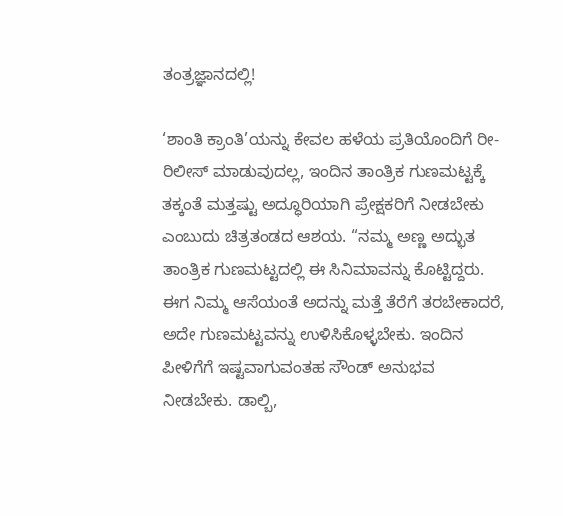ತಂತ್ರಜ್ಞಾನದಲ್ಲಿ!

‘ಶಾಂತಿ ಕ್ರಾಂತಿ’ಯನ್ನು ಕೇವಲ ಹಳೆಯ ಪ್ರತಿಯೊಂದಿಗೆ ರೀ-ರಿಲೀಸ್ ಮಾಡುವುದಲ್ಲ, ಇಂದಿನ ತಾಂತ್ರಿಕ ಗುಣಮಟ್ಟಕ್ಕೆ ತಕ್ಕಂತೆ ಮತ್ತಷ್ಟು ಅದ್ಧೂರಿಯಾಗಿ ಪ್ರೇಕ್ಷಕರಿಗೆ ನೀಡಬೇಕು ಎಂಬುದು ಚಿತ್ರತಂಡದ ಆಶಯ. “ನಮ್ಮ ಅಣ್ಣ ಅದ್ಭುತ ತಾಂತ್ರಿಕ ಗುಣಮಟ್ಟದಲ್ಲಿ ಈ ಸಿನಿಮಾವನ್ನು ಕೊಟ್ಟಿದ್ದರು. ಈಗ ನಿಮ್ಮ ಆಸೆಯಂತೆ ಅದನ್ನು ಮತ್ತೆ ತೆರೆಗೆ ತರಬೇಕಾದರೆ, ಅದೇ ಗುಣಮಟ್ಟವನ್ನು ಉಳಿಸಿಕೊಳ್ಳಬೇಕು. ಇಂದಿನ ಪೀಳಿಗೆಗೆ ಇಷ್ಟವಾಗುವಂತಹ ಸೌಂಡ್ ಅನುಭವ ನೀಡಬೇಕು. ಡಾಲ್ಬಿ,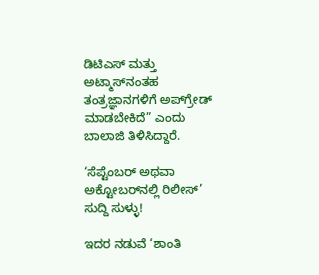ಡಿಟಿಎಸ್ ಮತ್ತು ಅಟ್ಮಾಸ್‌ನಂತಹ ತಂತ್ರಜ್ಞಾನಗಳಿಗೆ ಅಪ್‌ಗ್ರೇಡ್ ಮಾಡಬೇಕಿದೆ” ಎಂದು ಬಾಲಾಜಿ ತಿಳಿಸಿದ್ದಾರೆ.

‘ಸೆಪ್ಟೆಂಬರ್ ಅಥವಾ ಅಕ್ಟೋಬರ್‌ನಲ್ಲಿ ರಿಲೀಸ್’ ಸುದ್ದಿ ಸುಳ್ಳು!

ಇದರ ನಡುವೆ ‘ಶಾಂತಿ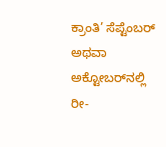ಕ್ರಾಂತಿ’ ಸೆಪ್ಟೆಂಬರ್ ಅಥವಾ ಅಕ್ಟೋಬರ್‌ನಲ್ಲಿ ರೀ-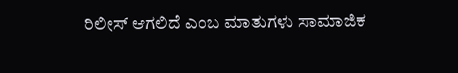ರಿಲೀಸ್ ಆಗಲಿದೆ ಎಂಬ ಮಾತುಗಳು ಸಾಮಾಜಿಕ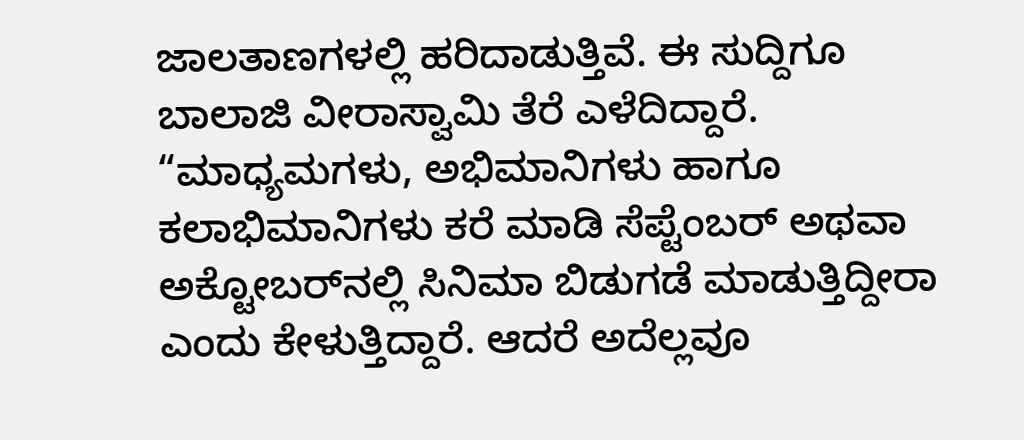ಜಾಲತಾಣಗಳಲ್ಲಿ ಹರಿದಾಡುತ್ತಿವೆ. ಈ ಸುದ್ದಿಗೂ ಬಾಲಾಜಿ ವೀರಾಸ್ವಾಮಿ ತೆರೆ ಎಳೆದಿದ್ದಾರೆ. “ಮಾಧ್ಯಮಗಳು, ಅಭಿಮಾನಿಗಳು ಹಾಗೂ ಕಲಾಭಿಮಾನಿಗಳು ಕರೆ ಮಾಡಿ ಸೆಪ್ಟೆಂಬರ್ ಅಥವಾ ಅಕ್ಟೋಬರ್‌ನಲ್ಲಿ ಸಿನಿಮಾ ಬಿಡುಗಡೆ ಮಾಡುತ್ತಿದ್ದೀರಾ ಎಂದು ಕೇಳುತ್ತಿದ್ದಾರೆ. ಆದರೆ ಅದೆಲ್ಲವೂ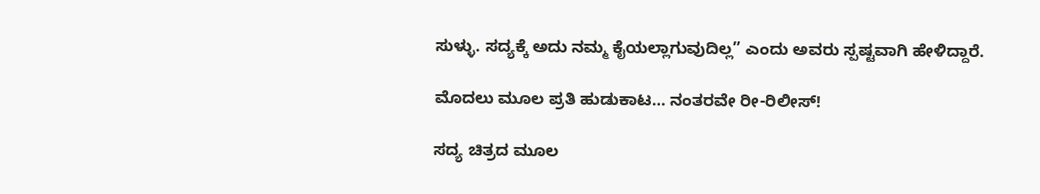ಸುಳ್ಳು. ಸದ್ಯಕ್ಕೆ ಅದು ನಮ್ಮ ಕೈಯಲ್ಲಾಗುವುದಿಲ್ಲ” ಎಂದು ಅವರು ಸ್ಪಷ್ಟವಾಗಿ ಹೇಳಿದ್ದಾರೆ.

ಮೊದಲು ಮೂಲ ಪ್ರತಿ ಹುಡುಕಾಟ… ನಂತರವೇ ರೀ-ರಿಲೀಸ್!

ಸದ್ಯ ಚಿತ್ರದ ಮೂಲ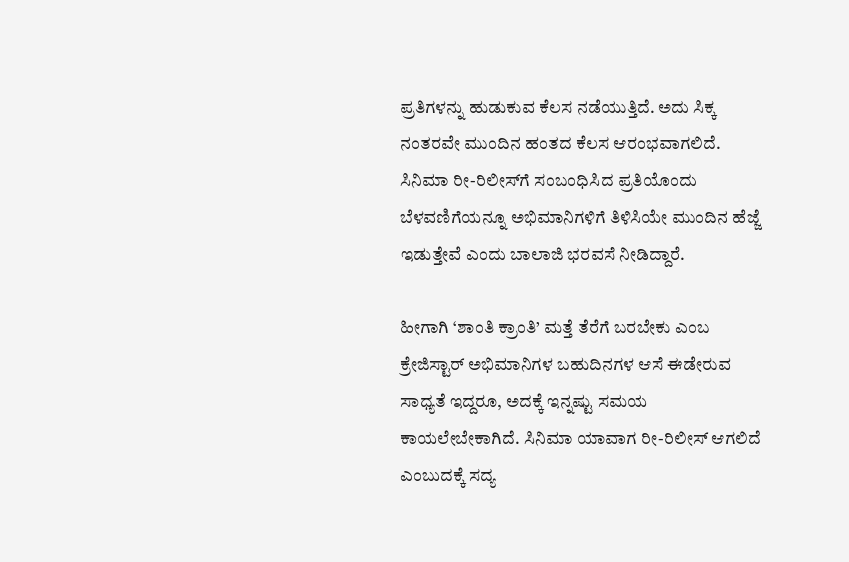ಪ್ರತಿಗಳನ್ನು ಹುಡುಕುವ ಕೆಲಸ ನಡೆಯುತ್ತಿದೆ. ಅದು ಸಿಕ್ಕ ನಂತರವೇ ಮುಂದಿನ ಹಂತದ ಕೆಲಸ ಆರಂಭವಾಗಲಿದೆ. ಸಿನಿಮಾ ರೀ-ರಿಲೀಸ್‌ಗೆ ಸಂಬಂಧಿಸಿದ ಪ್ರತಿಯೊಂದು ಬೆಳವಣಿಗೆಯನ್ನೂ ಅಭಿಮಾನಿಗಳಿಗೆ ತಿಳಿಸಿಯೇ ಮುಂದಿನ ಹೆಜ್ಜೆ ಇಡುತ್ತೇವೆ ಎಂದು ಬಾಲಾಜಿ ಭರವಸೆ ನೀಡಿದ್ದಾರೆ.

ಹೀಗಾಗಿ ‘ಶಾಂತಿ ಕ್ರಾಂತಿ’ ಮತ್ತೆ ತೆರೆಗೆ ಬರಬೇಕು ಎಂಬ ಕ್ರೇಜಿಸ್ಟಾರ್ ಅಭಿಮಾನಿಗಳ ಬಹುದಿನಗಳ ಆಸೆ ಈಡೇರುವ ಸಾಧ್ಯತೆ ಇದ್ದರೂ, ಅದಕ್ಕೆ ಇನ್ನಷ್ಟು ಸಮಯ ಕಾಯಲೇಬೇಕಾಗಿದೆ. ಸಿನಿಮಾ ಯಾವಾಗ ರೀ-ರಿಲೀಸ್ ಆಗಲಿದೆ ಎಂಬುದಕ್ಕೆ ಸದ್ಯ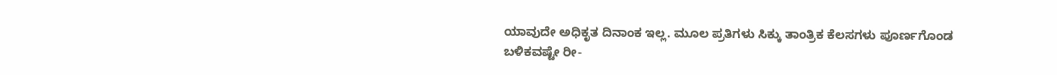ಯಾವುದೇ ಅಧಿಕೃತ ದಿನಾಂಕ ಇಲ್ಲ. ಮೂಲ ಪ್ರತಿಗಳು ಸಿಕ್ಕು ತಾಂತ್ರಿಕ ಕೆಲಸಗಳು ಪೂರ್ಣಗೊಂಡ ಬಳಿಕವಷ್ಟೇ ರೀ-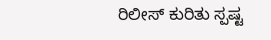ರಿಲೀಸ್ ಕುರಿತು ಸ್ಪಷ್ಟ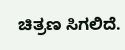ಚಿತ್ರಣ ಸಿಗಲಿದೆ.